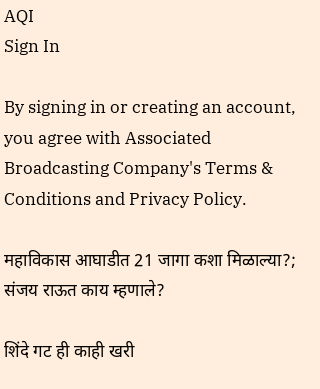AQI
Sign In

By signing in or creating an account, you agree with Associated Broadcasting Company's Terms & Conditions and Privacy Policy.

महाविकास आघाडीत 21 जागा कशा मिळाल्या?; संजय राऊत काय म्हणाले?

शिंदे गट ही काही खरी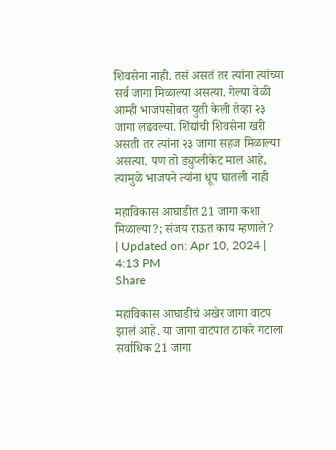शिवसेना नाही. तसं असतं तर त्यांना त्यांच्या सर्व जागा मिळाल्या असत्या. गेल्या वेळी आम्ही भाजपसोबत युती केली तेव्हा २३ जागा लढवल्या. शिंद्यांची शिवसेना खरी असती तर त्यांना २३ जागा सहज मिळाल्या असत्या. पण तो ड्युप्लीकेट माल आहे, त्यामुळे भाजपने त्यांना धूप घातली नाही

महाविकास आघाडीत 21 जागा कशा मिळाल्या?; संजय राऊत काय म्हणाले?
| Updated on: Apr 10, 2024 | 4:13 PM
Share

महाविकास आघाडीचं अखेर जागा वाटप झालं आहे. या जागा वाटपात ठाकरे गटाला सर्वाधिक 21 जागा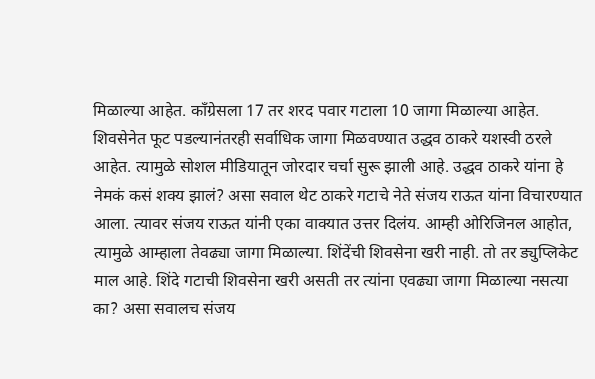मिळाल्या आहेत. काँग्रेसला 17 तर शरद पवार गटाला 10 जागा मिळाल्या आहेत. शिवसेनेत फूट पडल्यानंतरही सर्वाधिक जागा मिळवण्यात उद्धव ठाकरे यशस्वी ठरले आहेत. त्यामुळे सोशल मीडियातून जोरदार चर्चा सुरू झाली आहे. उद्धव ठाकरे यांना हे नेमकं कसं शक्य झालं? असा सवाल थेट ठाकरे गटाचे नेते संजय राऊत यांना विचारण्यात आला. त्यावर संजय राऊत यांनी एका वाक्यात उत्तर दिलंय. आम्ही ओरिजिनल आहोत, त्यामुळे आम्हाला तेवढ्या जागा मिळाल्या. शिंदेंची शिवसेना खरी नाही. तो तर ड्युप्लिकेट माल आहे. शिंदे गटाची शिवसेना खरी असती तर त्यांना एवढ्या जागा मिळाल्या नसत्या का? असा सवालच संजय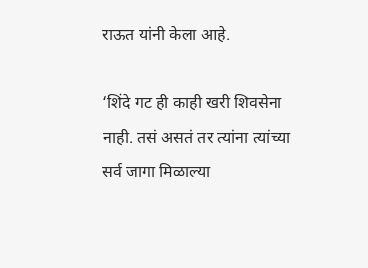राऊत यांनी केला आहे.

‘शिंदे गट ही काही खरी शिवसेना नाही. तसं असतं तर त्यांना त्यांच्या सर्व जागा मिळाल्या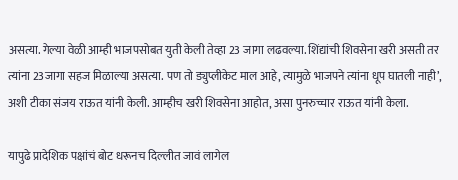असत्या. गेल्या वेळी आम्ही भाजपसोबत युती केली तेव्हा 23 जागा लढवल्या. शिंद्यांची शिवसेना खरी असती तर त्यांना 23जागा सहज मिळाल्या असत्या. पण तो ड्युप्लीकेट माल आहे, त्यामुळे भाजपने त्यांना धूप घातली नाही’, अशी टीका संजय राऊत यांनी केली. आम्हीच खरी शिवसेना आहोत, असा पुनरुच्चार राऊत यांनी केला.

यापुढे प्रादेशिक पक्षांचं बोट धरूनच दिल्लीत जावं लागेल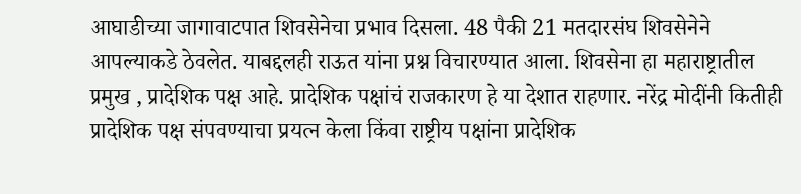आघाडीच्या जागावाटपात शिवसेनेचा प्रभाव दिसला. 48 पैकी 21 मतदारसंघ शिवसेनेने आपल्याकडे ठेवलेत. याबद्दलही राऊत यांना प्रश्न विचारण्यात आला. शिवसेना हा महाराष्ट्रातील प्रमुख , प्रादेशिक पक्ष आहे. प्रादेशिक पक्षांचं राजकारण हे या देशात राहणार. नरेंद्र मोदींनी कितीही प्रादेशिक पक्ष संपवण्याचा प्रयत्न केला किंवा राष्ट्रीय पक्षांना प्रादेशिक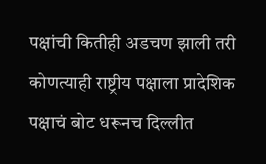पक्षांची कितीही अडचण झाली तरी कोणत्याही राष्ट्रीय पक्षाला प्रादेशिक पक्षाचं बोट धरूनच दिल्लीत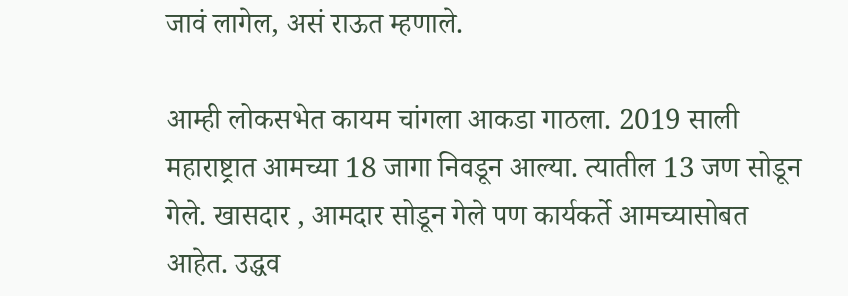जावं लागेल, असं राऊत म्हणाले.

आम्ही लोकसभेत कायम चांगला आकडा गाठला. 2019 साली महाराष्ट्रात आमच्या 18 जागा निवडून आल्या. त्यातील 13 जण सोडून गेले. खासदार , आमदार सोडून गेले पण कार्यकर्ते आमच्यासोबत आहेत. उद्धव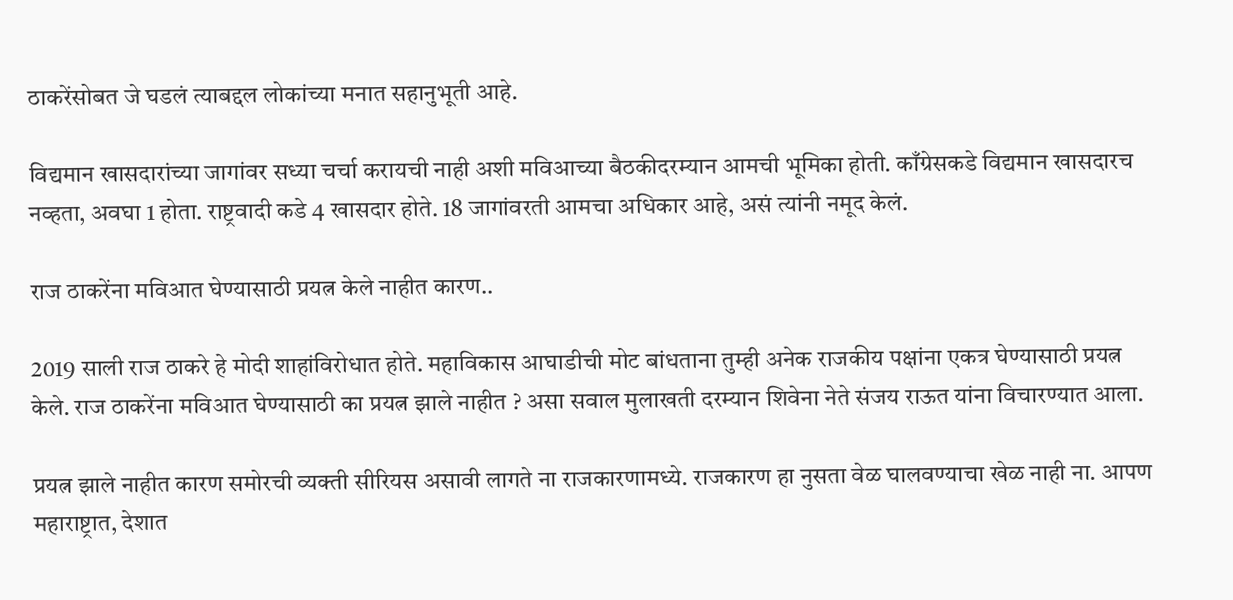ठाकरेंसोबत जे घडलं त्याबद्दल लोकांच्या मनात सहानुभूती आहे.

विद्यमान खासदारांच्या जागांवर सध्या चर्चा करायची नाही अशी मविआच्या बैठकीदरम्यान आमची भूमिका होती. काँग्रेसकडे विद्यमान खासदारच नव्हता, अवघा 1 होता. राष्ट्रवादी कडे 4 खासदार होते. 18 जागांवरती आमचा अधिकार आहे, असं त्यांनी नमूद केलं.

राज ठाकरेंना मविआत घेण्यासाठी प्रयत्न केले नाहीत कारण..

2019 साली राज ठाकरे हे मोदी शाहांविरोधात होते. महाविकास आघाडीची मोट बांधताना तुम्ही अनेक राजकीय पक्षांना एकत्र घेण्यासाठी प्रयत्न केले. राज ठाकरेंना मविआत घेण्यासाठी का प्रयत्न झाले नाहीत ? असा सवाल मुलाखती दरम्यान शिवेना नेते संजय राऊत यांना विचारण्यात आला.

प्रयत्न झाले नाहीत कारण समोरची व्यक्ती सीरियस असावी लागते ना राजकारणामध्ये. राजकारण हा नुसता वेळ घालवण्याचा खेळ नाही ना. आपण महाराष्ट्रात, देशात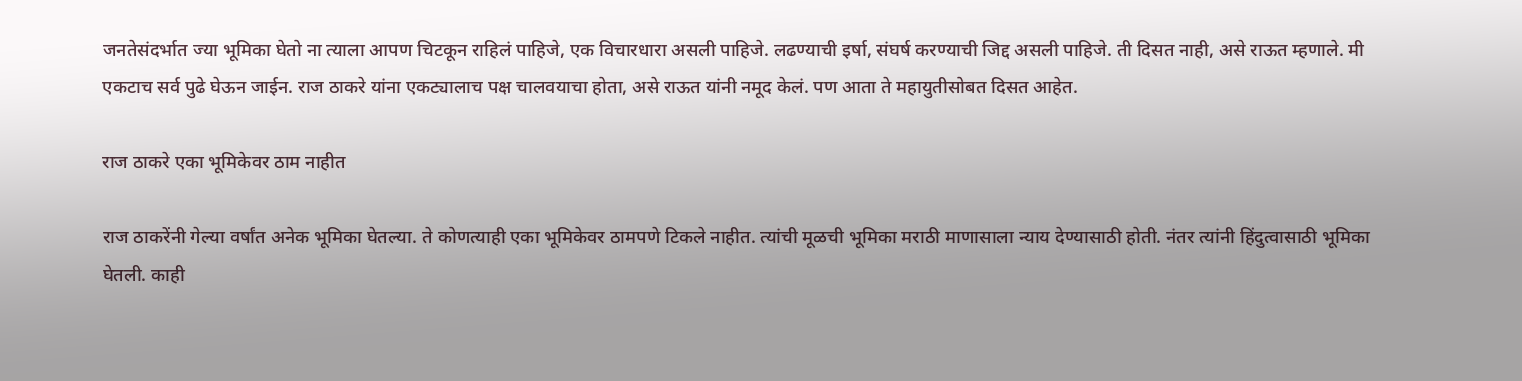जनतेसंदर्भात ज्या भूमिका घेतो ना त्याला आपण चिटकून राहिलं पाहिजे, एक विचारधारा असली पाहिजे. लढण्याची इर्षा, संघर्ष करण्याची जिद्द असली पाहिजे. ती दिसत नाही, असे राऊत म्हणाले. मी एकटाच सर्व पुढे घेऊन जाईन. राज ठाकरे यांना एकट्यालाच पक्ष चालवयाचा होता, असे राऊत यांनी नमूद केलं. पण आता ते महायुतीसोबत दिसत आहेत.

राज ठाकरे एका भूमिकेवर ठाम नाहीत

राज ठाकरेंनी गेल्या वर्षांत अनेक भूमिका घेतल्या. ते कोणत्याही एका भूमिकेवर ठामपणे टिकले नाहीत. त्यांची मूळची भूमिका मराठी माणासाला न्याय देण्यासाठी होती. नंतर त्यांनी हिंदुत्वासाठी भूमिका घेतली. काही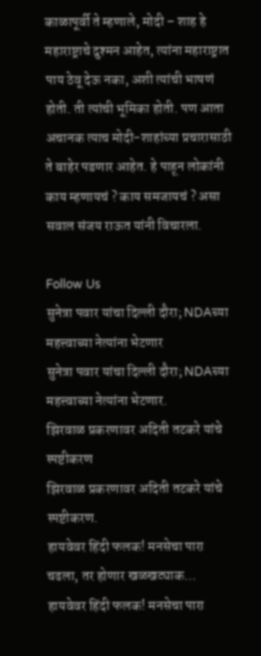काळापूर्वी ते म्हणाले, मोदी – शाह हे महाराष्ट्राचे दुश्मन आहेत, त्यांना महाराष्ट्रात पाय ठेवू देऊ नका, अशी त्यांची भाषणं होती. ती त्यांची भूमिका होती. पण आता अचानक त्याच मोदी-शाहांच्या प्रचारासाठी ते बाहेर पडणार आहेत. हे पाहून लोकांनी काय म्हणायचं ? काय समजायचं ? असा सवाल संजय राऊत यांनी विचारला.

Follow Us
सुनेत्रा पवार यांचा दिल्ली दौरा; NDAच्या महत्त्वाच्या नेत्यांना भेटणार
सुनेत्रा पवार यांचा दिल्ली दौरा; NDAच्या महत्त्वाच्या नेत्यांना भेटणार.
झिरवाळ प्रकरणावर अदिती तटकरे यांचे स्पष्टीकरण
झिरवाळ प्रकरणावर अदिती तटकरे यांचे स्पष्टीकरण.
हायवेवर हिंदी फलक! मनसेचा पारा चढला, तर होणार खळखट्याक...
हायवेवर हिंदी फलक! मनसेचा पारा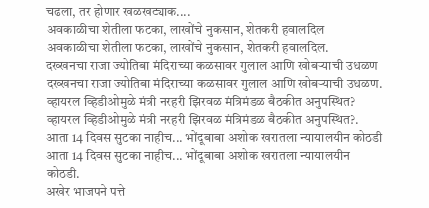चढला, तर होणार खळखट्याक....
अवकाळीचा शेतीला फटका, लाखोंचे नुकसान, शेतकरी हवालदिल
अवकाळीचा शेतीला फटका, लाखोंचे नुकसान, शेतकरी हवालदिल.
दख्खनचा राजा ज्योतिबा मंदिराच्या कळसावर गुलाल आणि खोबऱ्याची उधळण
दख्खनचा राजा ज्योतिबा मंदिराच्या कळसावर गुलाल आणि खोबऱ्याची उधळण.
व्हायरल व्हिडीओमुळे मंत्री नरहरी झिरवळ मंत्रिमंडळ बैठकीत अनुपस्थित?
व्हायरल व्हिडीओमुळे मंत्री नरहरी झिरवळ मंत्रिमंडळ बैठकीत अनुपस्थित?.
आता 14 दिवस सुटका नाहीच... भोंदूबाबा अशोक खरातला न्यायालयीन कोठडी
आता 14 दिवस सुटका नाहीच... भोंदूबाबा अशोक खरातला न्यायालयीन कोठडी.
अखेर भाजपने पत्ते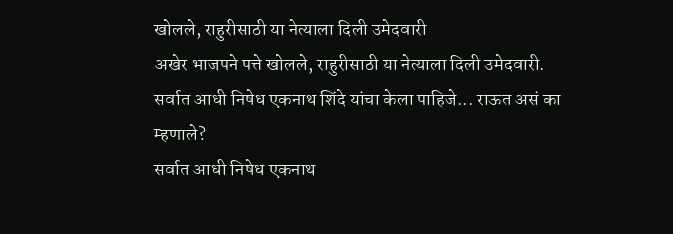खोलले, राहुरीसाठी या नेत्याला दिली उमेदवारी
अखेर भाजपने पत्ते खोलले, राहुरीसाठी या नेत्याला दिली उमेदवारी.
सर्वात आधी निषेध एकनाथ शिंदे यांचा केला पाहिजे... राऊत असं का म्हणाले?
सर्वात आधी निषेध एकनाथ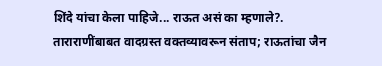शिंदे यांचा केला पाहिजे... राऊत असं का म्हणाले?.
ताराराणींबाबत वादग्रस्त वक्तव्यावरून संताप; राऊतांचा जैन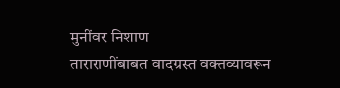मुनींवर निशाण
ताराराणींबाबत वादग्रस्त वक्तव्यावरून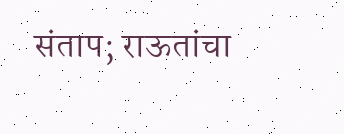संताप; राऊतांचा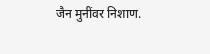जैन मुनींवर निशाण.